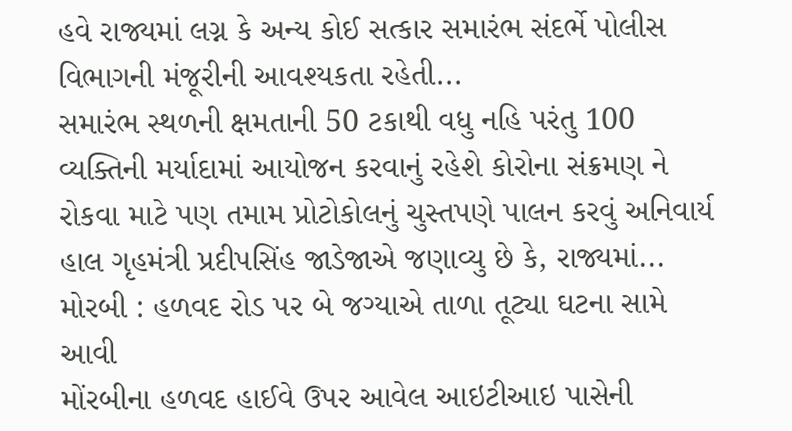હવે રાજ્યમાં લગ્ન કે અન્ય કોઈ સત્કાર સમારંભ સંદર્ભે પોલીસ વિભાગની મંજૂરીની આવશ્યકતા રહેતી...
સમારંભ સ્થળની ક્ષમતાની 50 ટકાથી વધુ નહિ પરંતુ 100 વ્યક્તિની મર્યાદામાં આયોજન કરવાનું રહેશે કોરોના સંક્રમણ ને રોકવા માટે પણ તમામ પ્રોટોકોલનું ચુસ્તપણે પાલન કરવું અનિવાર્ય
હાલ ગૃહમંત્રી પ્રદીપસિંહ જાડેજાએ જણાવ્યુ છે કે, રાજ્યમાં...
મોરબી : હળવદ રોડ પર બે જગ્યાએ તાળા તૂટ્યા ઘટના સામે આવી
મોંરબીના હળવદ હાઈવે ઉપર આવેલ આઇટીઆઇ પાસેની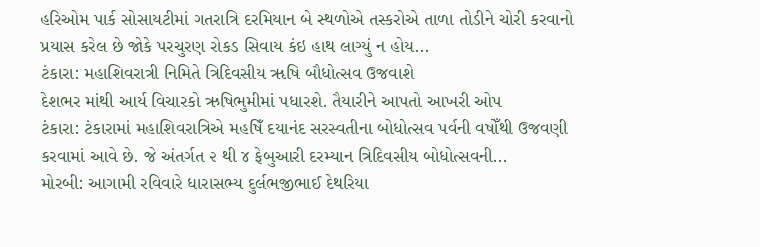હરિઓમ પાર્ક સોસાયટીમાં ગતરાત્રિ દરમિયાન બે સ્થળોએ તસ્કરોએ તાળા તોડીને ચોરી કરવાનો પ્રયાસ કરેલ છે જોકે પરચુરણ રોકડ સિવાય કંઇ હાથ લાગ્યું ન હોય...
ટંકારા: મહાશિવરાત્રી નિમિતે ત્રિદિવસીય ૠષિ બૌધોત્સવ ઉજવાશે
દેશભર માંથી આર્ય વિચારકો ઋષિભુમીમાં પધારશે. તૈયારીને આપતો આખરી ઓપ
ટંકારા: ટંકારામાં મહાશિવરાત્રિએ મહષિઁ દયાનંદ સરસ્વતીના બોધોત્સવ પર્વની વષોઁથી ઉજવણી કરવામાં આવે છે. જે અંતર્ગત ૨ થી ૪ ફેબુઆરી દરમ્યાન ત્રિદિવસીય બોધોત્સવની...
મોરબી: આગામી રવિવારે ધારાસભ્ય દુર્લભજીભાઈ દેથરિયા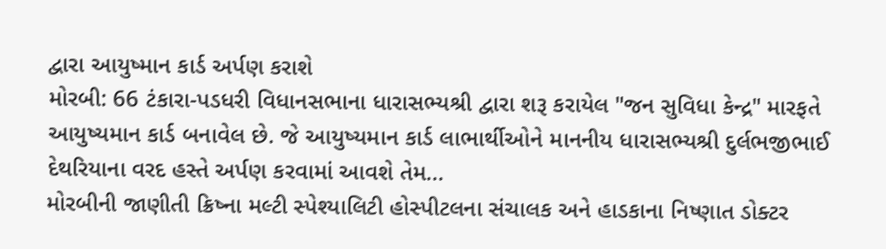દ્વારા આયુષ્માન કાર્ડ અર્પણ કરાશે
મોરબી: 66 ટંકારા-પડધરી વિધાનસભાના ધારાસભ્યશ્રી દ્વારા શરૂ કરાયેલ "જન સુવિધા કેન્દ્ર" મારફતે આયુષ્યમાન કાર્ડ બનાવેલ છે. જે આયુષ્યમાન કાર્ડ લાભાર્થીઓને માનનીય ધારાસભ્યશ્રી દુર્લભજીભાઈ દેથરિયાના વરદ હસ્તે અર્પણ કરવામાં આવશે તેમ...
મોરબીની જાણીતી ક્રિષ્ના મલ્ટી સ્પેશ્યાલિટી હોસ્પીટલના સંચાલક અને હાડકાના નિષ્ણાત ડોક્ટર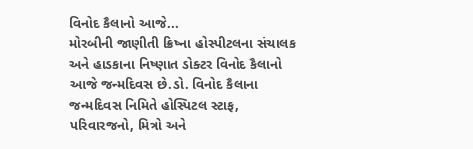વિનોદ કૈલાનો આજે...
મોરબીની જાણીતી ક્રિષ્ના હોસ્પીટલના સંચાલક અને હાડકાના નિષ્ણાત ડોક્ટર વિનોદ કૈલાનો આજે જન્મદિવસ છે.ડો. વિનોદ કૈલાના જન્મદિવસ નિમિતે હોસ્પિટલ સ્ટાફ, પરિવારજનો, મિત્રો અને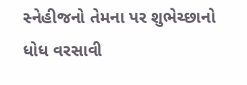સ્નેહીજનો તેમના પર શુભેચ્છાનો ધોધ વરસાવી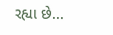રહ્યા છે...